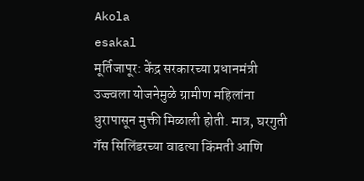Akola
esakal
मूर्तिजापूर: केंद्र सरकारच्या प्रधानमंत्री उज्ज्वला योजनेमुळे ग्रामीण महिलांना धुरापासून मुक्ती मिळाली होती. मात्र, घरगुती गॅस सिलिंडरच्या वाढत्या किंमती आणि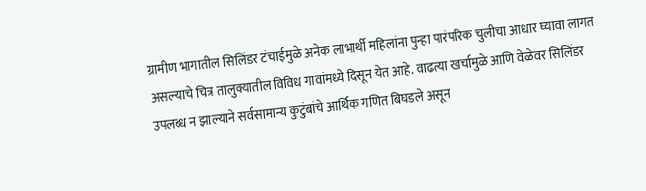ग्रामीण भागातील सिलिंडर टंचाईमुळे अनेक लाभार्थी महिलांना पुन्हा पारंपरिक चुलीचा आधार घ्यावा लागत असल्याचे चित्र तालुक्यातील विविध गावांमध्ये दिसून येत आहे. वाढत्या खर्चामुळे आणि वेळेवर सिलिंडर उपलब्ध न झाल्याने सर्वसामान्य कुटुंबांचे आर्थिक गणित बिघडले असून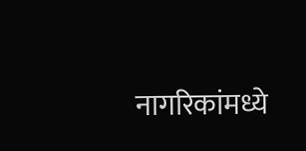नागरिकांमध्ये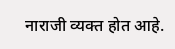नाराजी व्यक्त होत आहे.